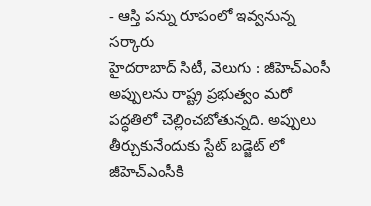- ఆస్తి పన్ను రూపంలో ఇవ్వనున్న సర్కారు
హైదరాబాద్ సిటీ, వెలుగు : జీహెచ్ఎంసీ అప్పులను రాష్ట్ర ప్రభుత్వం మరో పద్ధతిలో చెల్లించబోతున్నది. అప్పులు తీర్చుకునేందుకు స్టేట్ బడ్జెట్ లో జీహెచ్ఎంసీకి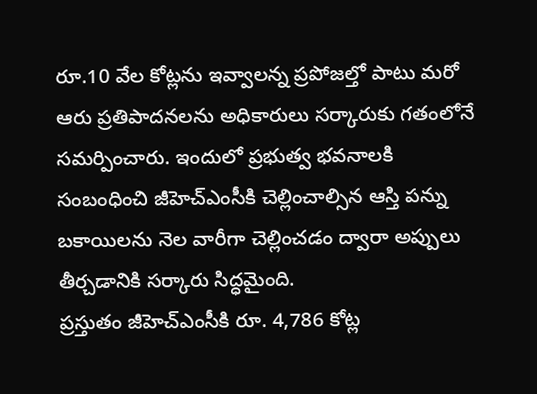రూ.10 వేల కోట్లను ఇవ్వాలన్న ప్రపోజల్తో పాటు మరో ఆరు ప్రతిపాదనలను అధికారులు సర్కారుకు గతంలోనే సమర్పించారు. ఇందులో ప్రభుత్వ భవనాలకి సంబంధించి జీహెచ్ఎంసీకి చెల్లించాల్సిన ఆస్తి పన్ను బకాయిలను నెల వారీగా చెల్లించడం ద్వారా అప్పులు తీర్చడానికి సర్కారు సిద్ధమైంది.
ప్రస్తుతం జీహెచ్ఎంసీకి రూ. 4,786 కోట్ల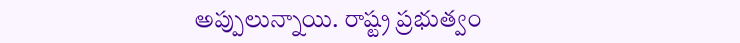అప్పులున్నాయి. రాష్ట్ర ప్రభుత్వం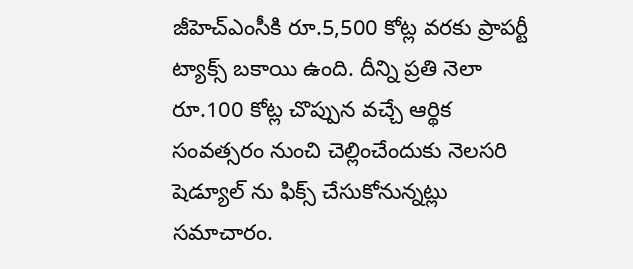జీహెచ్ఎంసీకి రూ.5,500 కోట్ల వరకు ప్రాపర్టీ ట్యాక్స్ బకాయి ఉంది. దీన్ని ప్రతి నెలా రూ.100 కోట్ల చొప్పున వచ్చే ఆర్థిక సంవత్సరం నుంచి చెల్లించేందుకు నెలసరి షెడ్యూల్ ను ఫిక్స్ చేసుకోనున్నట్లు సమాచారం.